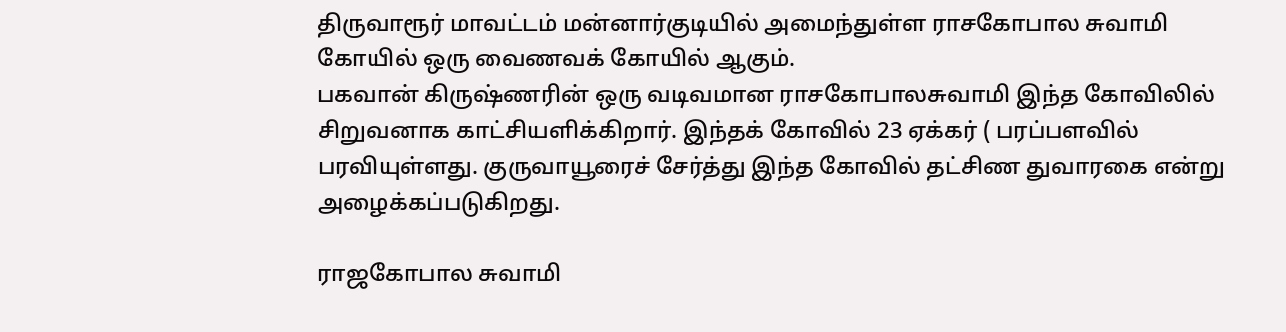திருவாரூர் மாவட்டம் மன்னார்குடியில் அமைந்துள்ள ராசகோபால சுவாமி கோயில் ஒரு வைணவக் கோயில் ஆகும்.
பகவான் கிருஷ்ணரின் ஒரு வடிவமான ராசகோபாலசுவாமி இந்த கோவிலில் சிறுவனாக காட்சியளிக்கிறார். இந்தக் கோவில் 23 ஏக்கர் ( பரப்பளவில் பரவியுள்ளது. குருவாயூரைச் சேர்த்து இந்த கோவில் தட்சிண துவாரகை என்று அழைக்கப்படுகிறது.

ராஜகோபால சுவாமி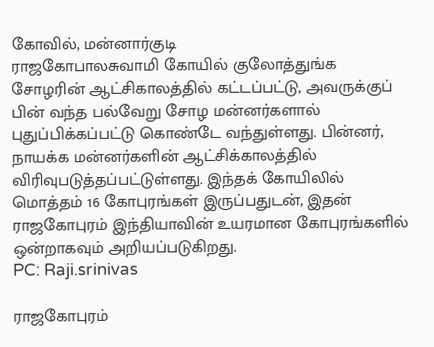கோவில், மன்னார்குடி
ராஜகோபாலசுவாமி கோயில் குலோத்துங்க சோழரின் ஆட்சிகாலத்தில் கட்டப்பட்டு, அவருக்குப் பின் வந்த பல்வேறு சோழ மன்னர்களால் புதுப்பிக்கப்பட்டு கொண்டே வந்துள்ளது. பின்னர், நாயக்க மன்னர்களின் ஆட்சிக்காலத்தில் விரிவுபடுத்தப்பட்டுள்ளது. இந்தக் கோயிலில் மொத்தம் 16 கோபுரங்கள் இருப்பதுடன், இதன் ராஜகோபுரம் இந்தியாவின் உயரமான கோபுரங்களில் ஒன்றாகவும் அறியப்படுகிறது.
PC: Raji.srinivas

ராஜகோபுரம்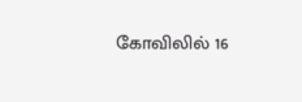கோவிலில் 16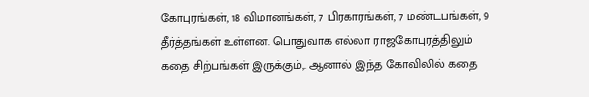கோபுரங்கள், 18 விமானங்கள், 7 பிரகாரங்கள், 7 மண்டபங்கள், 9 தீர்த்தங்கள் உள்ளன. பொதுவாக எல்லா ராஜகோபுரத்திலும் கதை சிற்பங்கள் இருக்கும்,. ஆனால் இந்த கோவிலில் கதை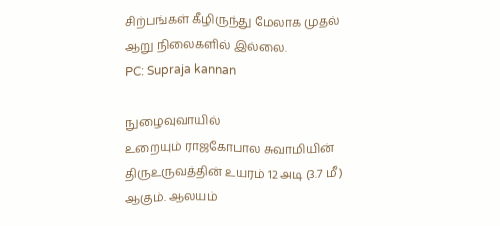சிற்பங்கள் கீழிருந்து மேலாக முதல் ஆறு நிலைகளில் இல்லை.
PC: Supraja kannan

நுழைவுவாயில்
உறையும் ராஜகோபால சுவாமியின் திருஉருவத்தின் உயரம் 12 அடி (3.7 மீ) ஆகும். ஆலயம்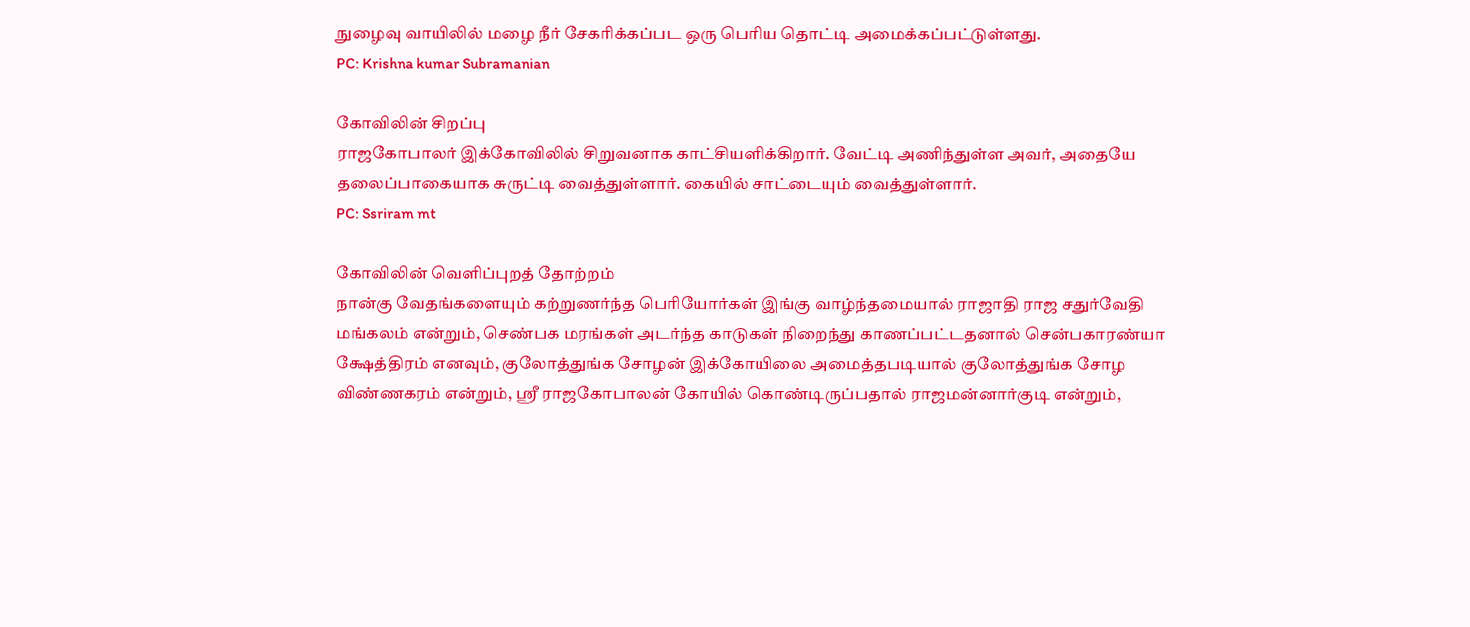நுழைவு வாயிலில் மழை நீர் சேகரிக்கப்பட ஒரு பெரிய தொட்டி அமைக்கப்பட்டுள்ளது.
PC: Krishna kumar Subramanian

கோவிலின் சிறப்பு
ராஜகோபாலர் இக்கோவிலில் சிறுவனாக காட்சியளிக்கிறார். வேட்டி அணிந்துள்ள அவர், அதையே தலைப்பாகையாக சுருட்டி வைத்துள்ளார். கையில் சாட்டையும் வைத்துள்ளார்.
PC: Ssriram mt

கோவிலின் வெளிப்புறத் தோற்றம்
நான்கு வேதங்களையும் கற்றுணர்ந்த பெரியோர்கள் இங்கு வாழ்ந்தமையால் ராஜாதி ராஜ சதுர்வேதி மங்கலம் என்றும், செண்பக மரங்கள் அடர்ந்த காடுகள் நிறைந்து காணப்பட்டதனால் சென்பகாரண்யா க்ஷேத்திரம் எனவும், குலோத்துங்க சோழன் இக்கோயிலை அமைத்தபடியால் குலோத்துங்க சோழ விண்ணகரம் என்றும், ஸ்ரீ ராஜகோபாலன் கோயில் கொண்டிருப்பதால் ராஜமன்னார்குடி என்றும்,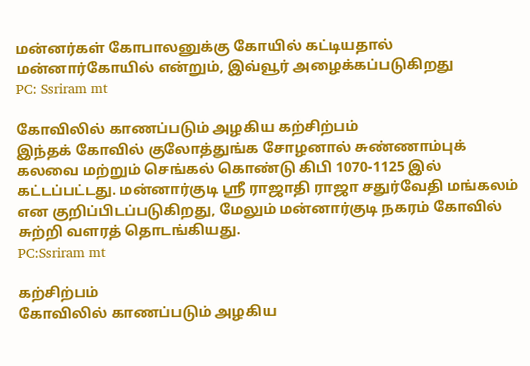மன்னர்கள் கோபாலனுக்கு கோயில் கட்டியதால் மன்னார்கோயில் என்றும், இவ்வூர் அழைக்கப்படுகிறது
PC: Ssriram mt

கோவிலில் காணப்படும் அழகிய கற்சிற்பம்
இந்தக் கோவில் குலோத்துங்க சோழனால் சுண்ணாம்புக் கலவை மற்றும் செங்கல் கொண்டு கிபி 1070-1125 இல் கட்டப்பட்டது. மன்னார்குடி ஸ்ரீ ராஜாதி ராஜா சதுர்வேதி மங்கலம் என குறிப்பிடப்படுகிறது, மேலும் மன்னார்குடி நகரம் கோவில் சுற்றி வளரத் தொடங்கியது.
PC:Ssriram mt

கற்சிற்பம்
கோவிலில் காணப்படும் அழகிய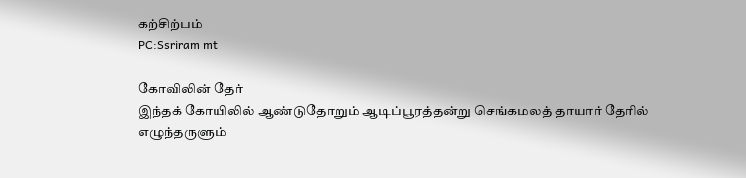கற்சிற்பம்
PC:Ssriram mt

கோவிலின் தேர்
இந்தக் கோயிலில் ஆண்டுதோறும் ஆடிப்பூரத்தன்று செங்கமலத் தாயார் தேரில் எழுந்தருளும்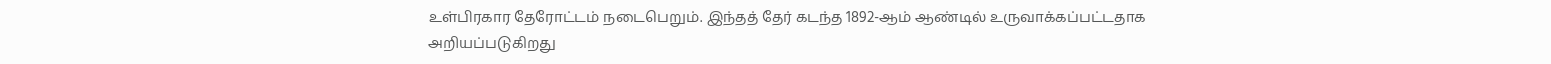உள்பிரகார தேரோட்டம் நடைபெறும். இந்தத் தேர் கடந்த 1892-ஆம் ஆண்டில் உருவாக்கப்பட்டதாக அறியப்படுகிறது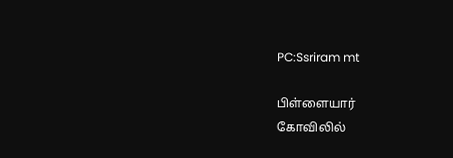PC:Ssriram mt

பிள்ளையார்
கோவிலில்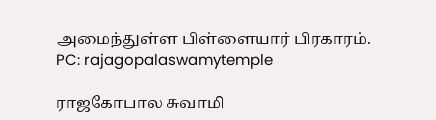அமைந்துள்ள பிள்ளையார் பிரகாரம்.
PC: rajagopalaswamytemple

ராஜகோபால சுவாமி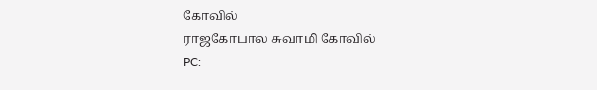கோவில்
ராஜகோபால சுவாமி கோவில்
PC: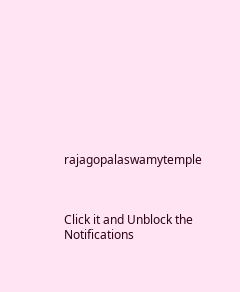rajagopalaswamytemple



Click it and Unblock the Notifications